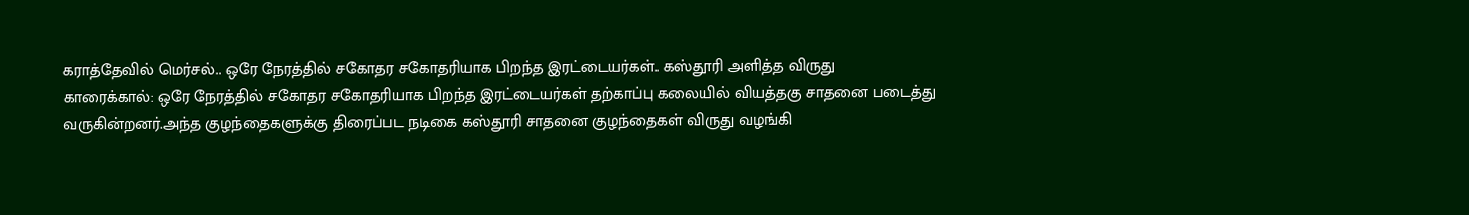கராத்தேவில் மெர்சல்.. ஒரே நேரத்தில் சகோதர சகோதரியாக பிறந்த இரட்டையர்கள்.. கஸ்தூரி அளித்த விருது
காரைக்கால்: ஒரே நேரத்தில் சகோதர சகோதரியாக பிறந்த இரட்டையர்கள் தற்காப்பு கலையில் வியத்தகு சாதனை படைத்து வருகின்றனர்.அந்த குழந்தைகளுக்கு திரைப்பட நடிகை கஸ்தூரி சாதனை குழந்தைகள் விருது வழங்கி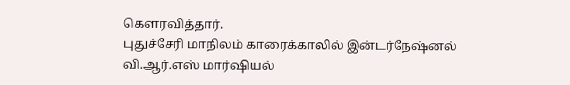கௌரவித்தார்.
புதுச்சேரி மாநிலம் காரைக்காலில் இன்டர்நேஷ்னல் வி.ஆர்.எஸ் மார்ஷியல்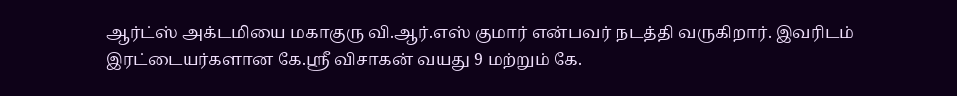ஆர்ட்ஸ் அக்டமியை மகாகுரு வி.ஆர்.எஸ் குமார் என்பவர் நடத்தி வருகிறார். இவரிடம் இரட்டையர்களான கே.ஸ்ரீ விசாகன் வயது 9 மற்றும் கே.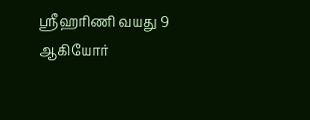ஸ்ரீஹரிணி வயது 9 ஆகியோர்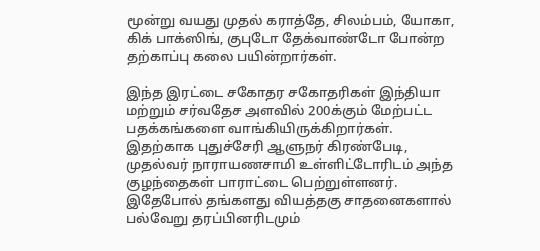மூன்று வயது முதல் கராத்தே, சிலம்பம், யோகா, கிக் பாக்ஸிங், குபுடோ தேக்வாண்டோ போன்ற தற்காப்பு கலை பயின்றார்கள்.

இந்த இரட்டை சகோதர சகோதரிகள் இந்தியா மற்றும் சர்வதேச அளவில் 200க்கும் மேற்பட்ட பதக்கங்களை வாங்கியிருக்கிறார்கள். இதற்காக புதுச்சேரி ஆளுநர் கிரண்பேடி, முதல்வர் நாராயணசாமி உள்ளிட்டோரிடம் அந்த குழந்தைகள் பாராட்டை பெற்றுள்ளனர். இதேபோல் தங்களது வியத்தகு சாதனைகளால் பல்வேறு தரப்பினரிடமும்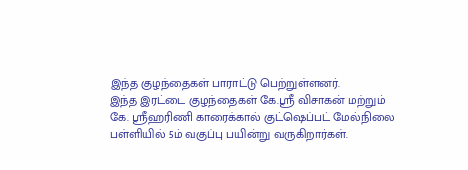இந்த குழந்தைகள் பாராட்டு பெற்றுள்ளனர்.
இந்த இரட்டை குழந்தைகள் கே.ஸ்ரீ விசாகன் மற்றும் கே. ஸ்ரீஹரிணி காரைக்கால் குட்ஷெப்பட் மேல்நிலை பள்ளியில் 5ம் வகுப்பு பயின்று வருகிறார்கள்.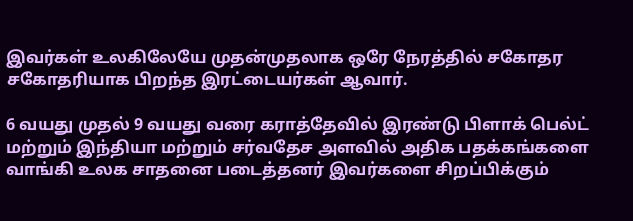இவர்கள் உலகிலேயே முதன்முதலாக ஒரே நேரத்தில் சகோதர சகோதரியாக பிறந்த இரட்டையர்கள் ஆவார்.

6 வயது முதல் 9 வயது வரை கராத்தேவில் இரண்டு பிளாக் பெல்ட் மற்றும் இந்தியா மற்றும் சர்வதேச அளவில் அதிக பதக்கங்களை வாங்கி உலக சாதனை படைத்தனர் இவர்களை சிறப்பிக்கும்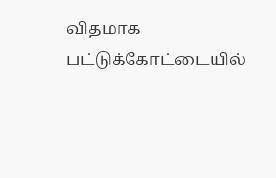விதமாக பட்டுக்கோட்டையில்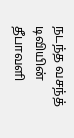நடந்த வசந்த் டிவியின் தீபாவளி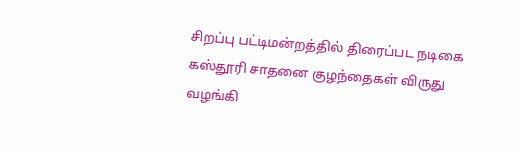சிறப்பு பட்டிமன்றத்தில் திரைப்பட நடிகை கஸ்தூரி சாதனை குழந்தைகள் விருது வழங்கி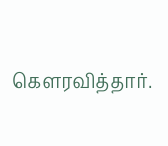கௌரவித்தார்.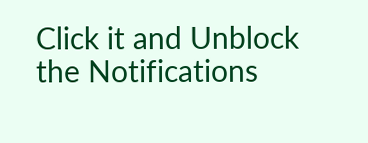Click it and Unblock the Notifications